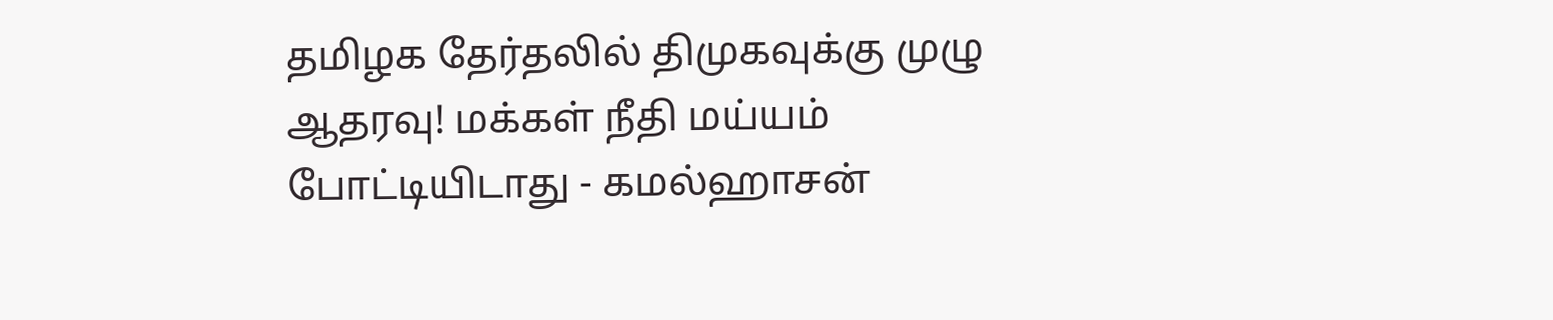தமிழக தேர்தலில் திமுகவுக்கு முழு ஆதரவு! மக்கள் நீதி மய்யம் போட்டியிடாது - கமல்ஹாசன்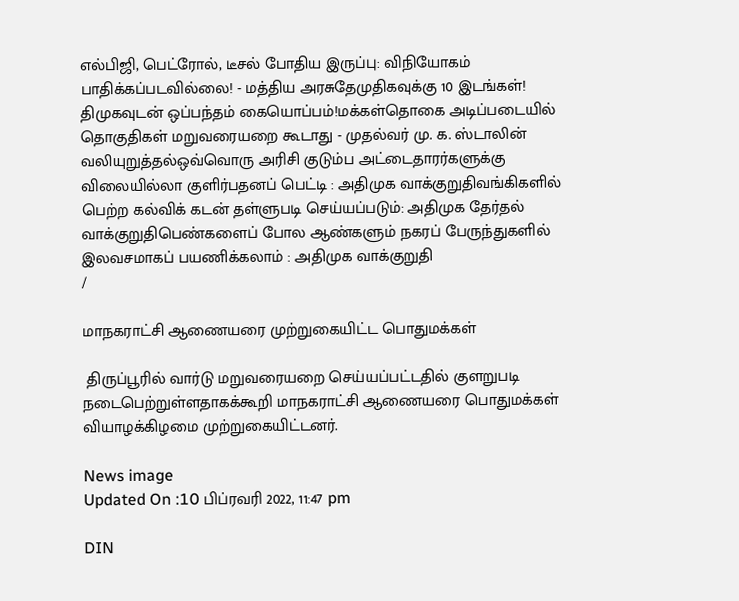எல்பிஜி, பெட்ரோல், டீசல் போதிய இருப்பு: விநியோகம் பாதிக்கப்படவில்லை! - மத்திய அரசுதேமுதிகவுக்கு 10 இடங்கள்! திமுகவுடன் ஒப்பந்தம் கையொப்பம்!மக்கள்தொகை அடிப்படையில் தொகுதிகள் மறுவரையறை கூடாது - முதல்வர் மு. க. ஸ்டாலின் வலியுறுத்தல்ஒவ்வொரு அரிசி குடும்ப அட்டைதாரர்களுக்கு விலையில்லா குளிர்பதனப் பெட்டி : அதிமுக வாக்குறுதிவங்கிகளில் பெற்ற கல்விக் கடன் தள்ளுபடி செய்யப்படும்: அதிமுக தேர்தல் வாக்குறுதிபெண்களைப் போல ஆண்களும் நகரப் பேருந்துகளில் இலவசமாகப் பயணிக்கலாம் : அதிமுக வாக்குறுதி
/

மாநகராட்சி ஆணையரை முற்றுகையிட்ட பொதுமக்கள்

 திருப்பூரில் வார்டு மறுவரையறை செய்யப்பட்டதில் குளறுபடி நடைபெற்றுள்ளதாகக்கூறி மாநகராட்சி ஆணையரை பொதுமக்கள் வியாழக்கிழமை முற்றுகையிட்டனர்.

News image
Updated On :10 பிப்ரவரி 2022, 11:47 pm

DIN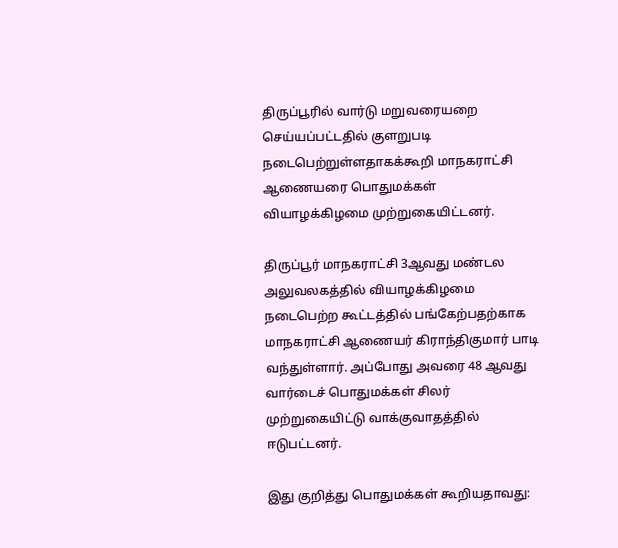திருப்பூரில் வார்டு மறுவரையறை செய்யப்பட்டதில் குளறுபடி நடைபெற்றுள்ளதாகக்கூறி மாநகராட்சி ஆணையரை பொதுமக்கள் வியாழக்கிழமை முற்றுகையிட்டனர்.

திருப்பூர் மாநகராட்சி 3ஆவது மண்டல அலுவலகத்தில் வியாழக்கிழமை நடைபெற்ற கூட்டத்தில் பங்கேற்பதற்காக மாநகராட்சி ஆணையர் கிராந்திகுமார் பாடி வந்துள்ளார். அப்போது அவரை 48 ஆவது வார்டைச் பொதுமக்கள் சிலர் முற்றுகையிட்டு வாக்குவாதத்தில் ஈடுபட்டனர்.

இது குறித்து பொதுமக்கள் கூறியதாவது: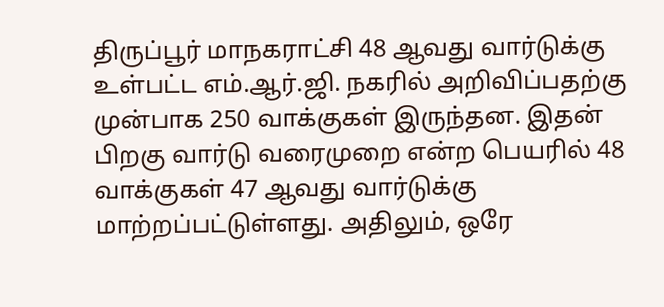திருப்பூர் மாநகராட்சி 48 ஆவது வார்டுக்கு உள்பட்ட எம்.ஆர்.ஜி. நகரில் அறிவிப்பதற்கு முன்பாக 250 வாக்குகள் இருந்தன. இதன் பிறகு வார்டு வரைமுறை என்ற பெயரில் 48 வாக்குகள் 47 ஆவது வார்டுக்கு மாற்றப்பட்டுள்ளது. அதிலும், ஒரே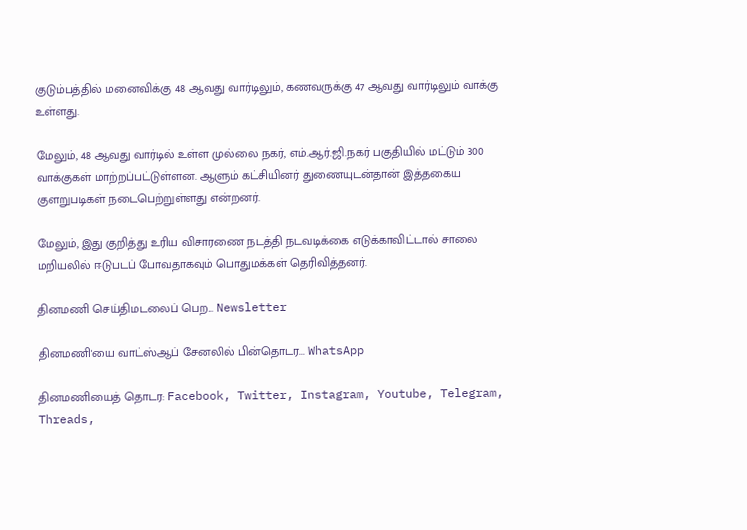குடும்பத்தில் மனைவிக்கு 48 ஆவது வார்டிலும், கணவருக்கு 47 ஆவது வார்டிலும் வாக்கு உள்ளது.

மேலும், 48 ஆவது வார்டில் உள்ள முல்லை நகர், எம்.ஆர்.ஜி.நகர் பகுதியில் மட்டும் 300 வாக்குகள் மாற்றப்பட்டுள்ளன. ஆளும் கட்சியினர் துணையுடன்தான் இத்தகைய குளறுபடிகள் நடைபெற்றுள்ளது என்றனர்.

மேலும், இது குறித்து உரிய விசாரணை நடத்தி நடவடிக்கை எடுக்காவிட்டால் சாலை மறியலில் ஈடுபடப் போவதாகவும் பொதுமக்கள் தெரிவித்தனர்.

தினமணி செய்திமடலைப் பெற... Newsletter

தினமணி'யை வாட்ஸ்ஆப் சேனலில் பின்தொடர... WhatsApp

தினமணியைத் தொடர: Facebook, Twitter, Instagram, Youtube, Telegram, Threads,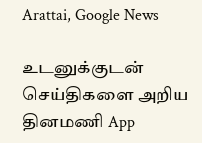Arattai, Google News

உடனுக்குடன் செய்திகளை அறிய தினமணி App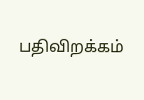பதிவிறக்கம்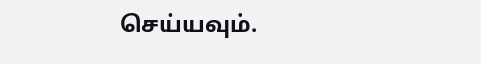செய்யவும்.